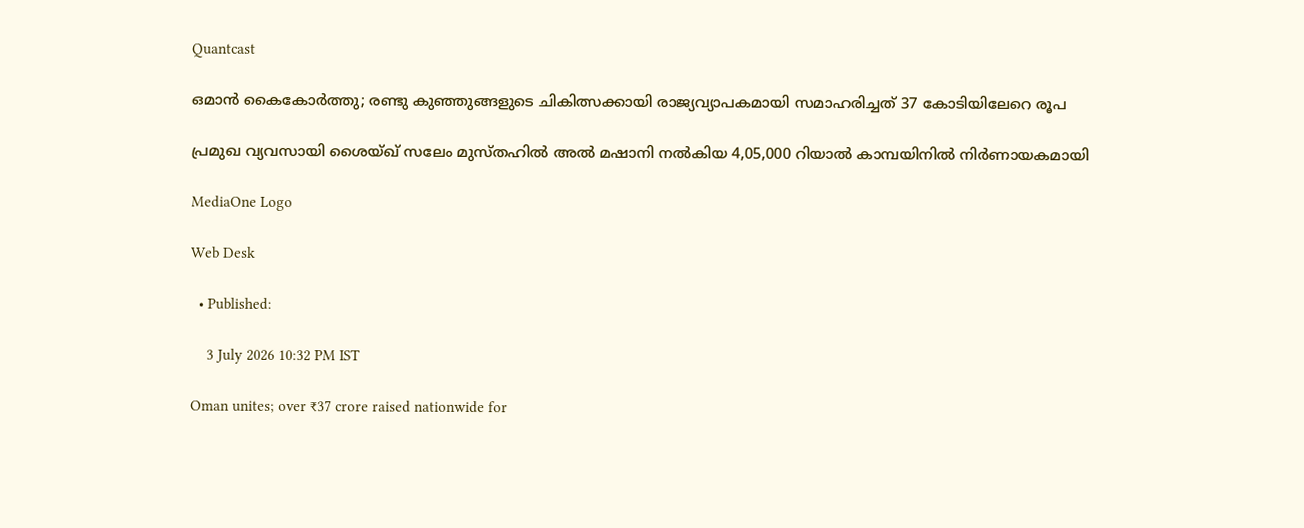Quantcast

ഒമാൻ കൈകോർത്തു; രണ്ടു കുഞ്ഞുങ്ങളുടെ ചികിത്സക്കായി രാജ്യവ്യാപകമായി സമാഹരിച്ചത് 37 കോടിയിലേറെ രൂപ

പ്രമുഖ വ്യവസായി ശൈയ്ഖ് സലേം മുസ്തഹിൽ അൽ മഷാനി നൽകിയ 4,05,000 റിയാൽ കാമ്പയിനിൽ നിർണായകമായി

MediaOne Logo

Web Desk

  • Published:

    3 July 2026 10:32 PM IST

Oman unites; over ₹37 crore raised nationwide for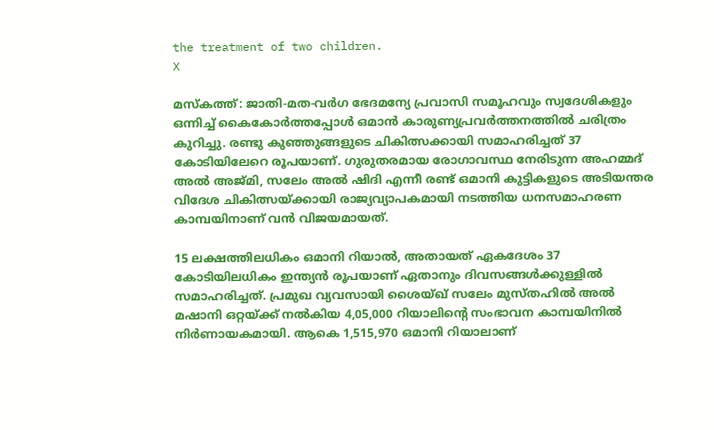the treatment of two children.
X

മസ്കത്ത്: ജാതി-മത-വർഗ ഭേദമന്യേ പ്രവാസി സമൂഹവും സ്വദേശികളും ഒന്നിച്ച് കൈകോർത്തപ്പോൾ ഒമാൻ കാരുണ്യപ്രവർത്തനത്തിൽ ചരിത്രം കുറിച്ചു. രണ്ടു കുഞ്ഞുങ്ങളുടെ ചികിത്സക്കായി സമാഹരിച്ചത് 37 കോടിയിലേറെ രൂപയാണ്. ഗുരുതരമായ രോഗാവസ്ഥ നേരിടുന്ന അഹമ്മദ് അൽ അജ്മി, സലേം അൽ ഷിദി എന്നീ രണ്ട് ഒമാനി കുട്ടികളുടെ അടിയന്തര വിദേശ ചികിത്സയ്ക്കായി രാജ്യവ്യാപകമായി നടത്തിയ ധനസമാഹരണ കാമ്പയിനാണ് വൻ വിജയമായത്.

15 ലക്ഷത്തിലധികം ഒമാനി റിയാൽ, അതായത് ഏകദേശം 37 കോടിയിലധികം ഇന്ത്യൻ രൂപയാണ് ഏതാനും ദിവസങ്ങൾക്കുള്ളിൽ സമാഹരിച്ചത്. പ്രമുഖ വ്യവസായി ശൈയ്ഖ് സലേം മുസ്തഹിൽ അൽ മഷാനി ഒറ്റയ്ക്ക് നൽകിയ 4,05,000 റിയാലിന്റെ സംഭാവന കാമ്പയിനിൽ നിർണായകമായി. ആകെ 1,515,970 ഒമാനി റിയാലാണ്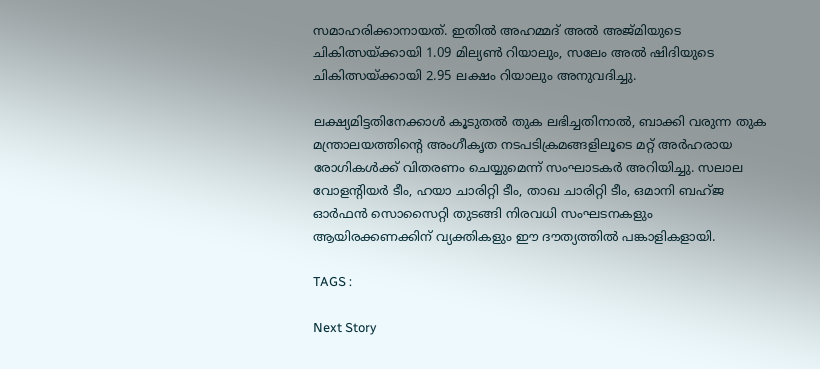സമാഹരിക്കാനായത്. ഇതിൽ അഹമ്മദ് അൽ അജ്മിയുടെ ചികിത്സയ്ക്കായി 1.09 മില്യൺ റിയാലും, സലേം അൽ ഷിദിയുടെ ചികിത്സയ്ക്കായി 2.95 ലക്ഷം റിയാലും അനുവദിച്ചു.

ലക്ഷ്യമിട്ടതിനേക്കാൾ കൂടുതൽ തുക ലഭിച്ചതിനാൽ, ബാക്കി വരുന്ന തുക മന്ത്രാലയത്തിന്റെ അംഗീകൃത നടപടിക്രമങ്ങളിലൂടെ മറ്റ് അർഹരായ രോഗികൾക്ക് വിതരണം ചെയ്യുമെന്ന് സംഘാടകർ അറിയിച്ചു. സലാല വോളന്റിയർ ടീം, ഹയാ ചാരിറ്റി ടീം, താഖ ചാരിറ്റി ടീം, ഒമാനി ബഹ്ജ ഓർഫൻ സൊസൈറ്റി തുടങ്ങി നിരവധി സംഘടനകളും ആയിരക്കണക്കിന് വ്യക്തികളും ഈ ദൗത്യത്തിൽ പങ്കാളികളായി.

TAGS :

Next Story